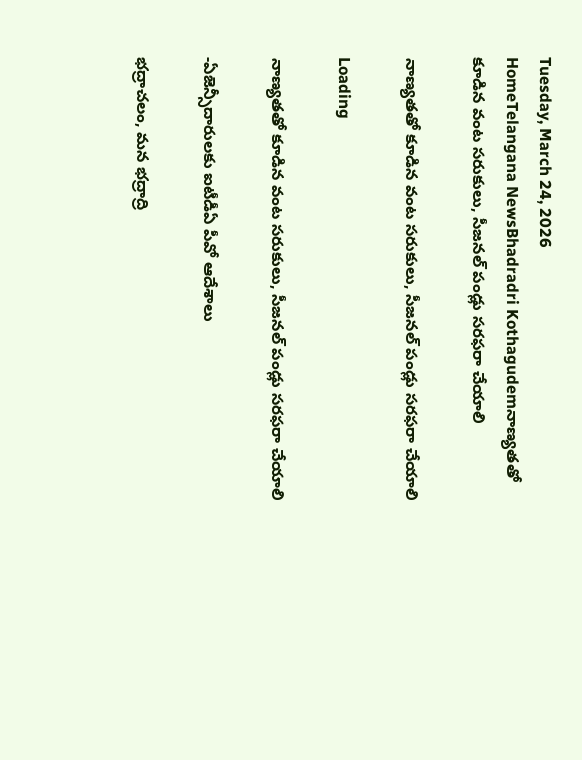Tuesday, March 24, 2026
HomeTelangana NewsBhadradri Kothagudemనాణ్యతతో కూడిన వంట సరుకులు, సీజనల్ పండ్లు సరఫరా చేయాలి

నాణ్యతతో కూడిన వంట సరుకులు, సీజనల్ పండ్లు సరఫరా చేయాలి

Loading

నాణ్యతతో కూడిన వంట సరుకులు, సీజనల్ పండ్లు సరఫరా చేయాలి

-ఏజెన్సీదారులకు ఐటీడీఏ పీవో ఆదేశాలు

భద్రాచలం, మన భద్రాద్రి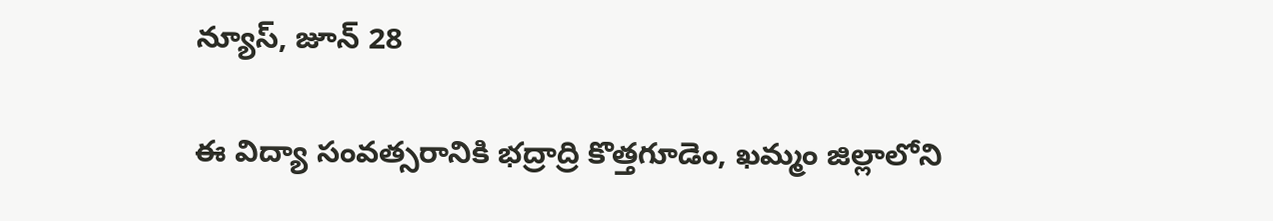న్యూస్, జూన్ 28

ఈ విద్యా సంవత్సరానికి భద్రాద్రి కొత్తగూడెం, ఖమ్మం జిల్లాలోని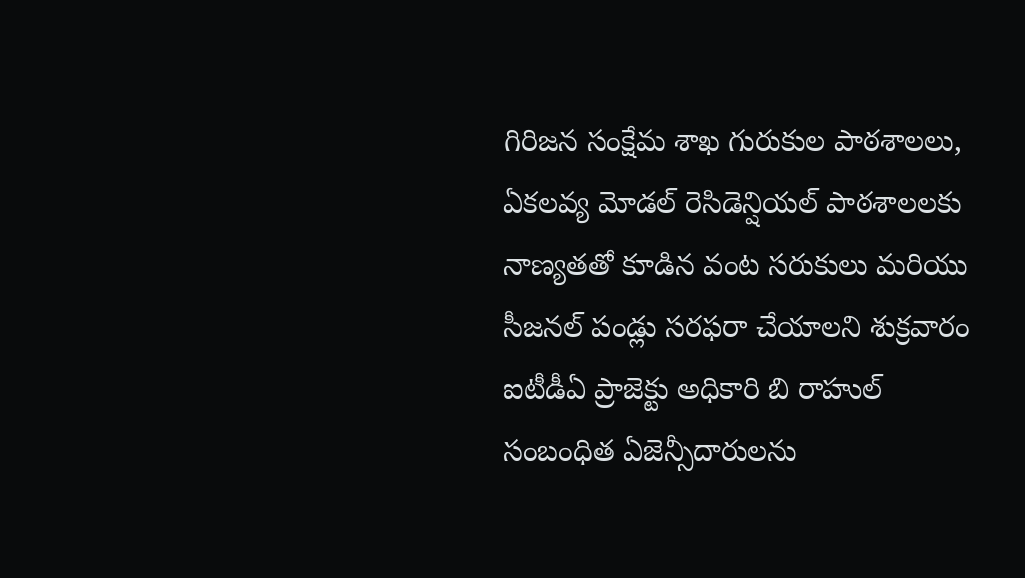గిరిజన సంక్షేమ శాఖ గురుకుల పాఠశాలలు, ఏకలవ్య మోడల్ రెసిడెన్షియల్ పాఠశాలలకు నాణ్యతతో కూడిన వంట సరుకులు మరియు సీజనల్ పండ్లు సరఫరా చేయాలని శుక్రవారం ఐటీడీఏ ప్రాజెక్టు అధికారి బి రాహుల్ సంబంధిత ఏజెన్సీదారులను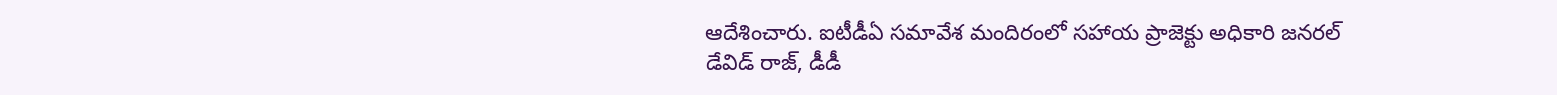ఆదేశించారు. ఐటీడీఏ సమావేశ మందిరంలో సహాయ ప్రాజెక్టు అధికారి జనరల్ డేవిడ్ రాజ్, డీడీ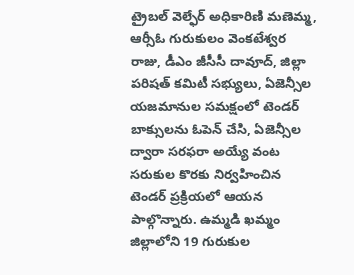ట్రైబల్ వెల్ఫేర్ అధికారిణి మణెమ్మ, ఆర్సీఓ గురుకులం వెంకటేశ్వర రాజు, డీఎం జీసీసీ దావూద్, జిల్లా పరిషత్ కమిటీ సభ్యులు, ఏజెన్సీల యజమానుల సమక్షంలో టెండర్ బాక్సులను ఓపెన్ చేసి, ఏజెన్సీల ద్వారా సరఫరా అయ్యే వంట సరుకుల కొరకు నిర్వహించిన టెండర్ ప్రక్రియలో ఆయన పాల్గొన్నారు. ఉమ్మడి ఖమ్మం జిల్లాలోని 19 గురుకుల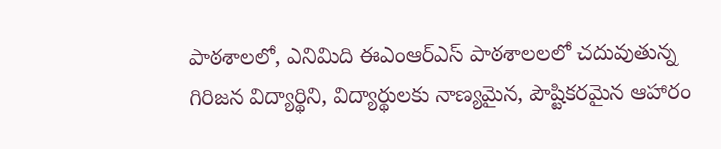పాఠశాలలో, ఎనిమిది ఈఎంఆర్ఎస్ పాఠశాలలలో చదువుతున్న గిరిజన విద్యార్థిని, విద్యార్థులకు నాణ్యమైన, పౌష్టికరమైన ఆహారం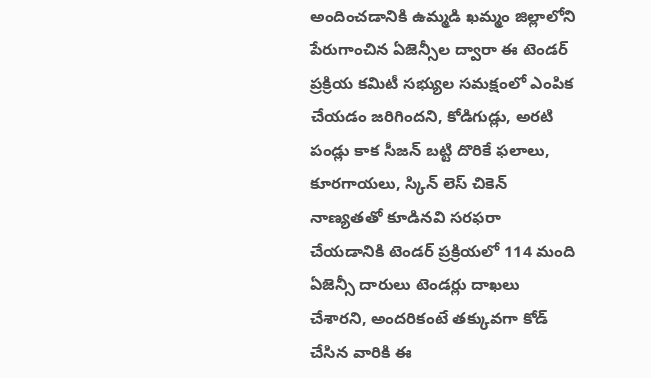అందించడానికి ఉమ్మడి ఖమ్మం జిల్లాలోని పేరుగాంచిన ఏజెన్సీల ద్వారా ఈ టెండర్ ప్రక్రియ కమిటీ సభ్యుల సమక్షంలో ఎంపిక చేయడం జరిగిందని, కోడిగుడ్లు, అరటి పండ్లు కాక సీజన్ బట్టి దొరికే ఫలాలు, కూరగాయలు, స్కిన్ లెస్ చికెన్ నాణ్యతతో కూడినవి సరఫరా చేయడానికి టెండర్ ప్రక్రియలో 114 మంది ఏజెన్సీ దారులు టెండర్లు దాఖలు చేశారని, అందరికంటే తక్కువగా కోడ్ చేసిన వారికి ఈ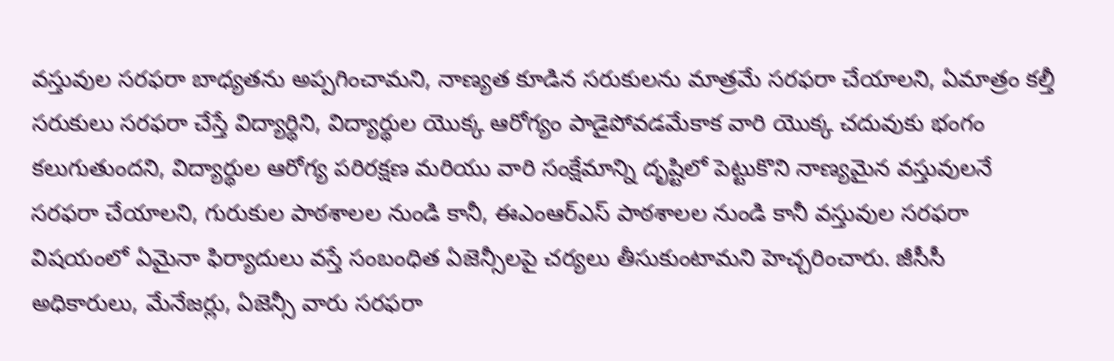వస్తువుల సరఫరా బాధ్యతను అప్పగించామని, నాణ్యత కూడిన సరుకులను మాత్రమే సరఫరా చేయాలని, ఏమాత్రం కల్తీ సరుకులు సరఫరా చేస్తే విద్యార్థిని, విద్యార్థుల యొక్క ఆరోగ్యం పాడైపోవడమేకాక వారి యొక్క చదువుకు భంగం కలుగుతుందని, విద్యార్థుల ఆరోగ్య పరిరక్షణ మరియు వారి సంక్షేమాన్ని దృష్టిలో పెట్టుకొని నాణ్యమైన వస్తువులనే సరఫరా చేయాలని, గురుకుల పాఠశాలల నుండి కానీ, ఈఎంఆర్ఎస్ పాఠశాలల నుండి కానీ వస్తువుల సరఫరా విషయంలో ఏమైనా ఫిర్యాదులు వస్తే సంబంధిత ఏజెన్సీలపై చర్యలు తీసుకుంటామని హెచ్చరించారు. జీసీసీ అధికారులు, మేనేజర్లు, ఏజెన్సీ వారు సరఫరా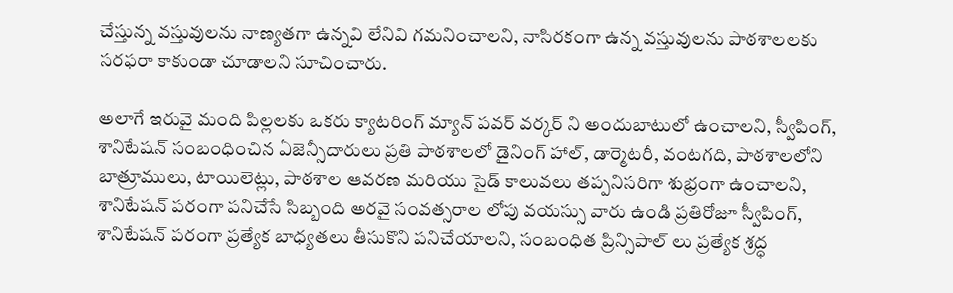చేస్తున్న వస్తువులను నాణ్యతగా ఉన్నవి లేనివి గమనించాలని, నాసిరకంగా ఉన్న వస్తువులను పాఠశాలలకు సరఫరా కాకుండా చూడాలని సూచించారు.

అలాగే ఇరువై మంది పిల్లలకు ఒకరు క్యాటరింగ్ మ్యాన్ పవర్ వర్కర్ ని అందుబాటులో ఉంచాలని, స్వీపింగ్, శానిటేషన్ సంబంధించిన ఏజెన్సీదారులు ప్రతి పాఠశాలలో డైనింగ్ హాల్, డార్మెటరీ, వంటగది, పాఠశాలలోని బాత్రూములు, టాయిలెట్లు, పాఠశాల ఆవరణ మరియు సైడ్ కాలువలు తప్పనిసరిగా శుభ్రంగా ఉంచాలని, శానిటేషన్ పరంగా పనిచేసే సిబ్బంది అరవై సంవత్సరాల లోపు వయస్సు వారు ఉండి ప్రతిరోజూ స్వీపింగ్, శానిటేషన్ పరంగా ప్రత్యేక బాధ్యతలు తీసుకొని పనిచేయాలని, సంబంధిత ప్రిన్సిపాల్ లు ప్రత్యేక శ్రద్ధ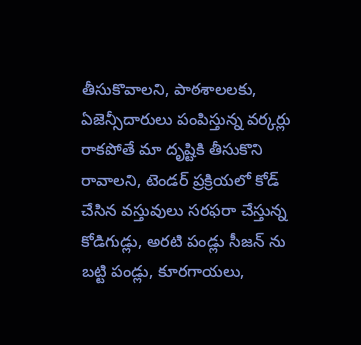తీసుకొవాలని, పాఠశాలలకు, ఏజెన్సీదారులు పంపిస్తున్న వర్కర్లు రాకపోతే మా దృష్టికి తీసుకొని రావాలని, టెండర్ ప్రక్రియలో కోడ్ చేసిన వస్తువులు సరఫరా చేస్తున్న కోడిగుడ్లు, అరటి పండ్లు సీజన్ ను బట్టి పండ్లు, కూరగాయలు,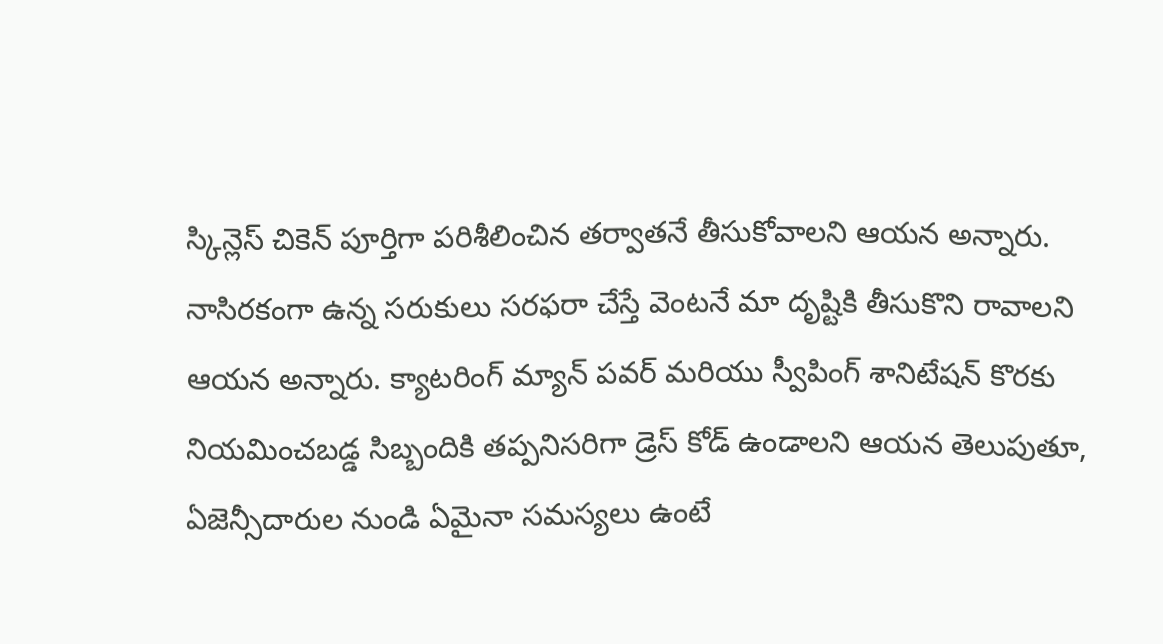స్కిన్లెస్ చికెన్ పూర్తిగా పరిశీలించిన తర్వాతనే తీసుకోవాలని ఆయన అన్నారు. నాసిరకంగా ఉన్న సరుకులు సరఫరా చేస్తే వెంటనే మా దృష్టికి తీసుకొని రావాలని ఆయన అన్నారు. క్యాటరింగ్ మ్యాన్ పవర్ మరియు స్వీపింగ్ శానిటేషన్ కొరకు నియమించబడ్డ సిబ్బందికి తప్పనిసరిగా డ్రెస్ కోడ్ ఉండాలని ఆయన తెలుపుతూ, ఏజెన్సీదారుల నుండి ఏమైనా సమస్యలు ఉంటే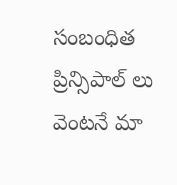సంబంధిత ప్రిన్సిపాల్ లు వెంటనే మా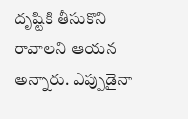దృష్టికి తీసుకొని రావాలని ఆయన అన్నారు. ఎప్పుడైనా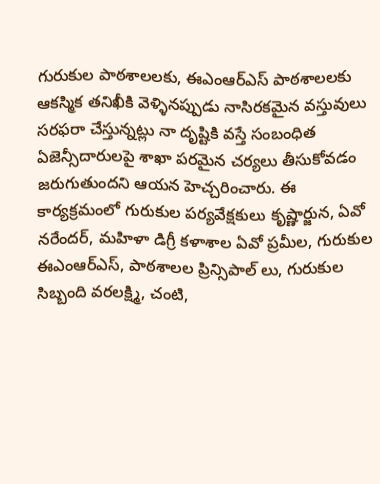గురుకుల పాఠశాలలకు, ఈఎంఆర్ఎస్ పాఠశాలలకు ఆకస్మిక తనిఖీకి వెళ్ళినప్పుడు నాసిరకమైన వస్తువులు సరఫరా చేస్తున్నట్లు నా దృష్టికి వస్తే సంబంధిత ఏజెన్సీదారులపై శాఖా పరమైన చర్యలు తీసుకోవడం జరుగుతుందని ఆయన హెచ్చరించారు. ఈ కార్యక్రమంలో గురుకుల పర్యవేక్షకులు కృష్ణార్జున, ఏవో నరేందర్, మహిళా డిగ్రీ కళాశాల ఏవో ప్రమీల, గురుకుల ఈఎంఆర్ఎస్, పాఠశాలల ప్రిన్సిపాల్ లు, గురుకుల సిబ్బంది వరలక్ష్మి, చంటి,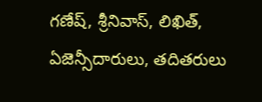గణేష్, శ్రీనివాస్, లిఖిత్, ఏజెన్సీదారులు, తదితరులు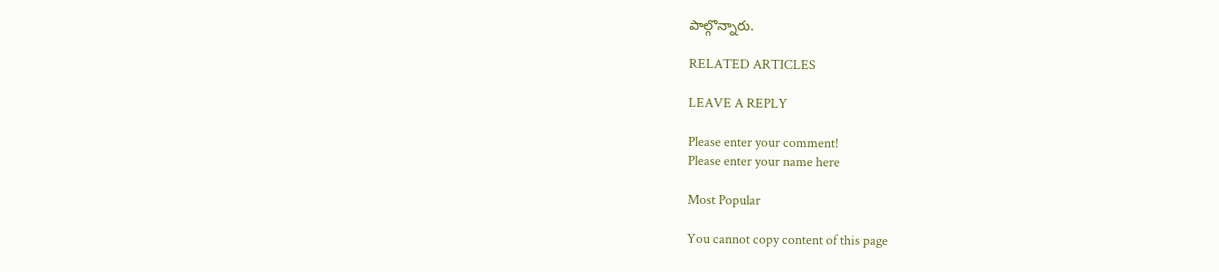పాల్గొన్నారు.

RELATED ARTICLES

LEAVE A REPLY

Please enter your comment!
Please enter your name here

Most Popular

You cannot copy content of this page